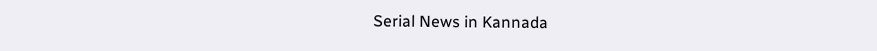Serial News in Kannada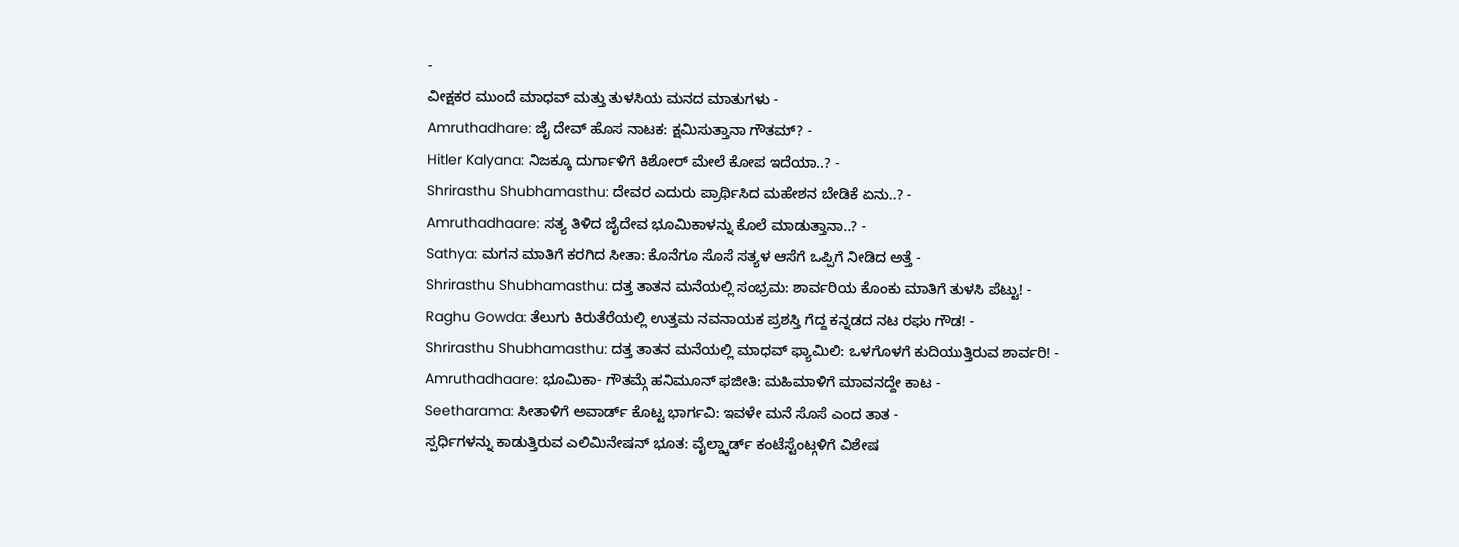-
ವೀಕ್ಷಕರ ಮುಂದೆ ಮಾಧವ್ ಮತ್ತು ತುಳಸಿಯ ಮನದ ಮಾತುಗಳು -
Amruthadhare: ಜೈ ದೇವ್ ಹೊಸ ನಾಟಕ: ಕ್ಷಮಿಸುತ್ತಾನಾ ಗೌತಮ್? -
Hitler Kalyana: ನಿಜಕ್ಕೂ ದುರ್ಗಾಳಿಗೆ ಕಿಶೋರ್ ಮೇಲೆ ಕೋಪ ಇದೆಯಾ..? -
Shrirasthu Shubhamasthu: ದೇವರ ಎದುರು ಪ್ರಾರ್ಥಿಸಿದ ಮಹೇಶನ ಬೇಡಿಕೆ ಏನು..? -
Amruthadhaare: ಸತ್ಯ ತಿಳಿದ ಜೈದೇವ ಭೂಮಿಕಾಳನ್ನು ಕೊಲೆ ಮಾಡುತ್ತಾನಾ..? -
Sathya: ಮಗನ ಮಾತಿಗೆ ಕರಗಿದ ಸೀತಾ: ಕೊನೆಗೂ ಸೊಸೆ ಸತ್ಯಳ ಆಸೆಗೆ ಒಪ್ಪಿಗೆ ನೀಡಿದ ಅತ್ತೆ -
Shrirasthu Shubhamasthu: ದತ್ತ ತಾತನ ಮನೆಯಲ್ಲಿ ಸಂಭ್ರಮ: ಶಾರ್ವರಿಯ ಕೊಂಕು ಮಾತಿಗೆ ತುಳಸಿ ಪೆಟ್ಟು! -
Raghu Gowda: ತೆಲುಗು ಕಿರುತೆರೆಯಲ್ಲಿ ಉತ್ತಮ ನವನಾಯಕ ಪ್ರಶಸ್ತಿ ಗೆದ್ದ ಕನ್ನಡದ ನಟ ರಘು ಗೌಡ! -
Shrirasthu Shubhamasthu: ದತ್ತ ತಾತನ ಮನೆಯಲ್ಲಿ ಮಾಧವ್ ಫ್ಯಾಮಿಲಿ: ಒಳಗೊಳಗೆ ಕುದಿಯುತ್ತಿರುವ ಶಾರ್ವರಿ! -
Amruthadhaare: ಭೂಮಿಕಾ- ಗೌತಮ್ಗೆ ಹನಿಮೂನ್ ಫಜೀತಿ: ಮಹಿಮಾಳಿಗೆ ಮಾವನದ್ದೇ ಕಾಟ -
Seetharama: ಸೀತಾಳಿಗೆ ಅವಾರ್ಡ್ ಕೊಟ್ಟ ಭಾರ್ಗವಿ: ಇವಳೇ ಮನೆ ಸೊಸೆ ಎಂದ ತಾತ -
ಸ್ಪರ್ಧಿಗಳನ್ನು ಕಾಡುತ್ತಿರುವ ಎಲಿಮಿನೇಷನ್ ಭೂತ: ವೈಲ್ಡ್ಕಾರ್ಡ್ ಕಂಟೆಸ್ಟೆಂಟ್ಗಳಿಗೆ ವಿಶೇಷ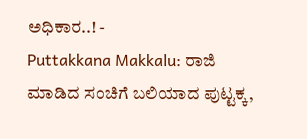ಅಧಿಕಾರ..! -
Puttakkana Makkalu: ರಾಜಿ ಮಾಡಿದ ಸಂಚಿಗೆ ಬಲಿಯಾದ ಪುಟ್ಟಕ್ಕ,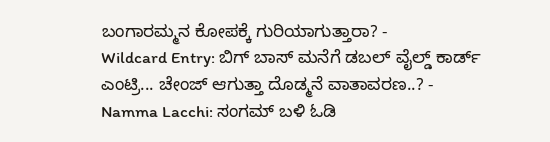ಬಂಗಾರಮ್ಮನ ಕೋಪಕ್ಕೆ ಗುರಿಯಾಗುತ್ತಾರಾ? -
Wildcard Entry: ಬಿಗ್ ಬಾಸ್ ಮನೆಗೆ ಡಬಲ್ ವೈಲ್ಡ್ ಕಾರ್ಡ್ ಎಂಟ್ರಿ... ಚೇಂಜ್ ಆಗುತ್ತಾ ದೊಡ್ಮನೆ ವಾತಾವರಣ..? -
Namma Lacchi: ಸಂಗಮ್ ಬಳಿ ಓಡಿ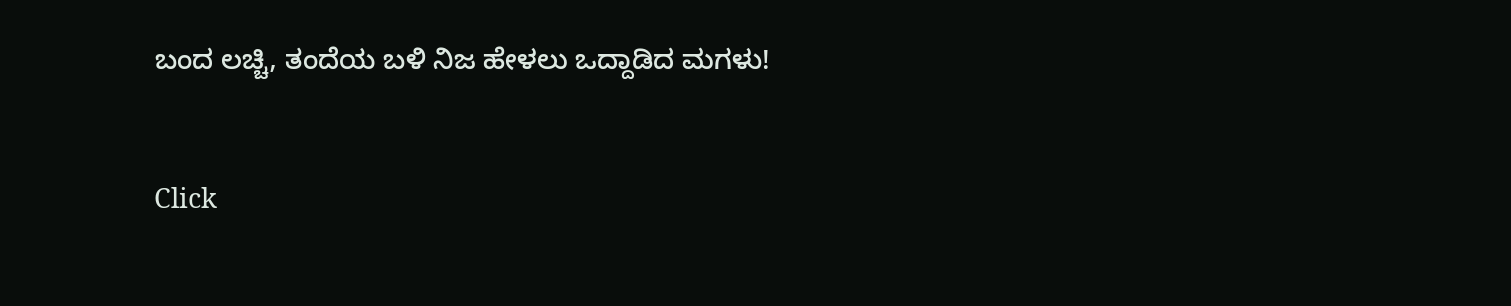ಬಂದ ಲಚ್ಚಿ, ತಂದೆಯ ಬಳಿ ನಿಜ ಹೇಳಲು ಒದ್ದಾಡಿದ ಮಗಳು!


Click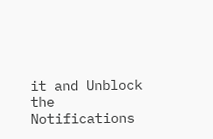it and Unblock the Notifications